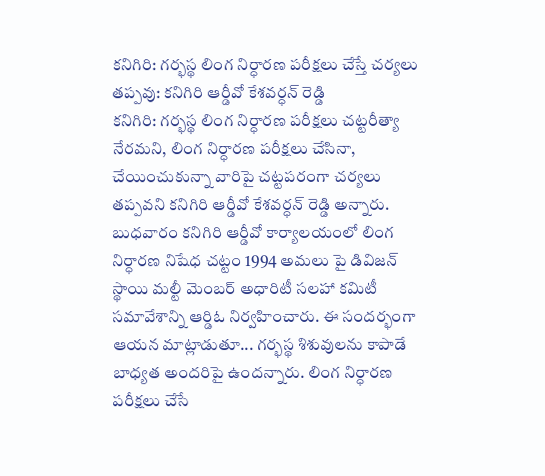కనిగిరి: గర్భస్థ లింగ నిర్ధారణ పరీక్షలు చేస్తే చర్యలు తప్పవు: కనిగిరి ఆర్డీవో కేశవర్ధన్ రెడ్డి
కనిగిరి: గర్భస్థ లింగ నిర్ధారణ పరీక్షలు చట్టరీత్యా నేరమని, లింగ నిర్ధారణ పరీక్షలు చేసినా, చేయించుకున్నా వారిపై చట్టపరంగా చర్యలు తప్పవని కనిగిరి ఆర్డీవో కేశవర్ధన్ రెడ్డి అన్నారు. బుధవారం కనిగిరి ఆర్డీవో కార్యాలయంలో లింగ నిర్ధారణ నిషేధ చట్టం 1994 అమలు పై డివిజన్ స్థాయి మల్టీ మెంబర్ అధారిటీ సలహా కమిటీ సమావేశాన్ని ఆర్డిఓ నిర్వహించారు. ఈ సందర్భంగా ఆయన మాట్లాడుతూ... గర్భస్థ శిశువులను కాపాడే బాధ్యత అందరిపై ఉందన్నారు. లింగ నిర్ధారణ పరీక్షలు చేసే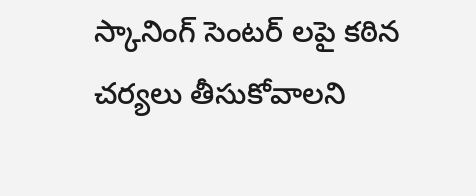స్కానింగ్ సెంటర్ లపై కఠిన చర్యలు తీసుకోవాలని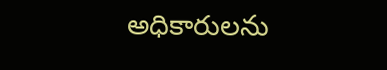అధికారులను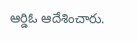ఆర్డిఓ ఆదేశించారు.